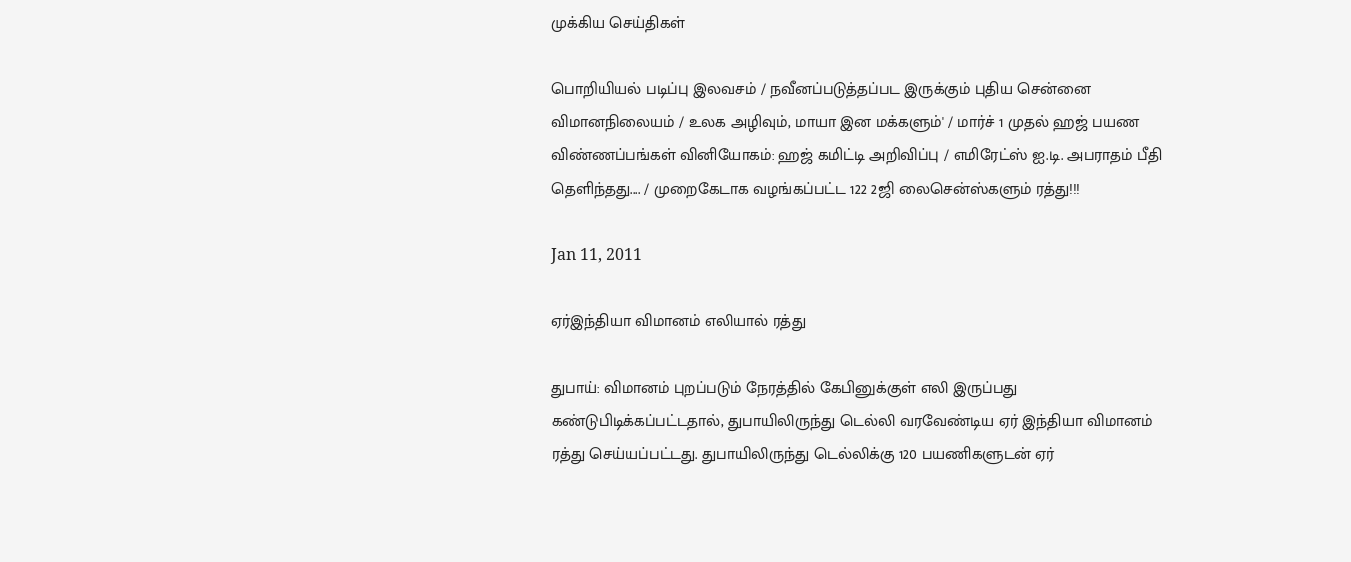முக்கிய செய்திகள்

பொறியியல் படிப்பு இலவசம் / நவீனப்படுத்தப்பட இருக்கும் புதிய சென்னை விமானநிலையம் / உலக அழிவும், மாயா இன மக்களும்' / மார்ச் 1 முதல் ஹஜ் பயண விண்ணப்பங்கள் வினியோகம்: ஹஜ் கமிட்டி அறிவிப்பு / எமிரேட்ஸ் ஐ.டி. அபராதம் பீதி தெளிந்தது.... / முறைகேடாக வழங்கப்பட்ட 122 2ஜி லைசென்ஸ்களும் ரத்து!!!

Jan 11, 2011

ஏர்இந்தியா விமானம் எலியால் ரத்து

துபாய்: விமானம் புறப்படும் நேரத்தில் கேபினுக்குள் எலி இருப்பது கண்டுபிடிக்கப்பட்டதால், துபாயிலிருந்து டெல்லி வரவேண்டிய ஏர் இந்தியா விமானம் ரத்து செய்யப்பட்டது. துபாயிலிருந்து டெல்லிக்கு 120 பயணிகளுடன் ஏர்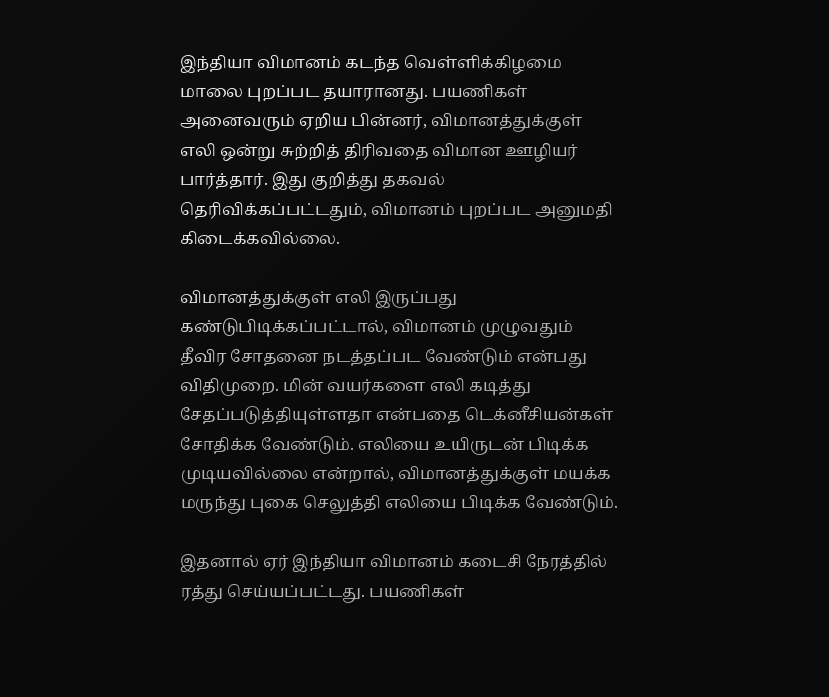இந்தியா விமானம் கடந்த வெள்ளிக்கிழமை மாலை புறப்பட தயாரானது. பயணிகள் அனைவரும் ஏறிய பின்னர், விமானத்துக்குள் எலி ஒன்று சுற்றித் திரிவதை விமான ஊழியர் பார்த்தார். இது குறித்து தகவல் தெரிவிக்கப்பட்டதும், விமானம் புறப்பட அனுமதி கிடைக்கவில்லை.

விமானத்துக்குள் எலி இருப்பது கண்டுபிடிக்கப்பட்டால், விமானம் முழுவதும் தீவிர சோதனை நடத்தப்பட வேண்டும் என்பது விதிமுறை. மின் வயர்களை எலி கடித்து சேதப்படுத்தியுள்ளதா என்பதை டெக்னீசியன்கள் சோதிக்க வேண்டும். எலியை உயிருடன் பிடிக்க முடியவில்லை என்றால், விமானத்துக்குள் மயக்க மருந்து புகை செலுத்தி எலியை பிடிக்க வேண்டும்.

இதனால் ஏர் இந்தியா விமானம் கடைசி நேரத்தில் ரத்து செய்யப்பட்டது. பயணிகள்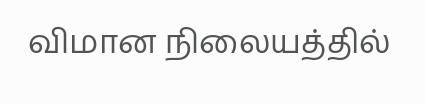விமான நிலையத்தில்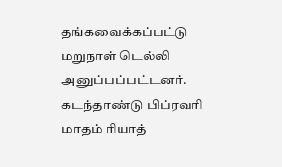தங்கவைக்கப்பட்டு மறுநாள் டெல்லி அனுப்பப்பட்டனர். கடந்தாண்டு பிப்ரவரி மாதம் ரியாத்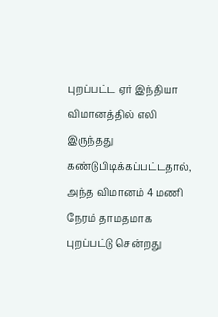புறப்பட்ட ஏர் இந்தியா விமானத்தில் எலி இருந்தது கண்டுபிடிக்கப்பட்டதால், அந்த விமானம் 4 மணி நேரம் தாமதமாக புறப்பட்டு சென்றது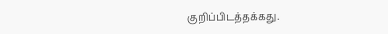குறிப்பிடத்தக்கது.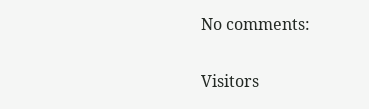No comments:

Visitors